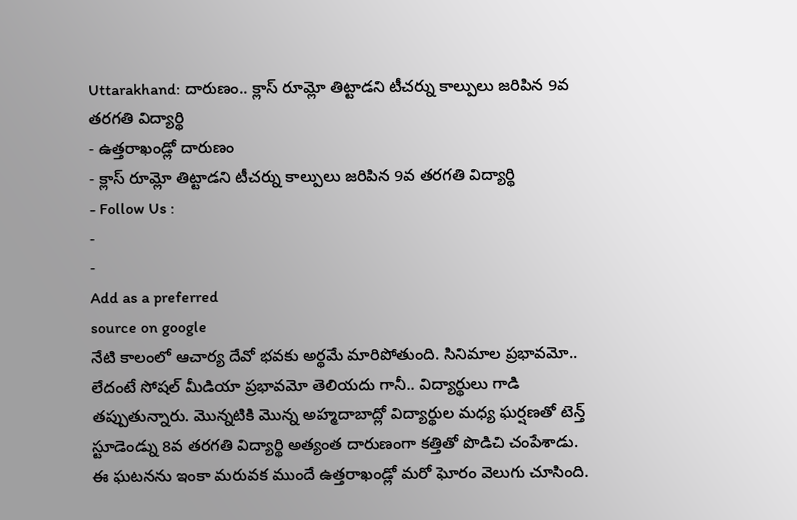Uttarakhand: దారుణం.. క్లాస్ రూమ్లో తిట్టాడని టీచర్ను కాల్పులు జరిపిన 9వ తరగతి విద్యార్థి
- ఉత్తరాఖండ్లో దారుణం
- క్లాస్ రూమ్లో తిట్టాడని టీచర్ను కాల్పులు జరిపిన 9వ తరగతి విద్యార్థి
- Follow Us :
-
-
Add as a preferred
source on google
నేటి కాలంలో ఆచార్య దేవో భవకు అర్థమే మారిపోతుంది. సినిమాల ప్రభావమో.. లేదంటే సోషల్ మీడియా ప్రభావమో తెలియదు గానీ.. విద్యార్థులు గాడి తప్పుతున్నారు. మొన్నటికి మొన్న అహ్మదాబాద్లో విద్యార్థుల మధ్య ఘర్షణతో టెన్త్ స్టూడెండ్ను 8వ తరగతి విద్యార్థి అత్యంత దారుణంగా కత్తితో పొడిచి చంపేశాడు. ఈ ఘటనను ఇంకా మరువక ముందే ఉత్తరాఖండ్లో మరో ఘోరం వెలుగు చూసింది.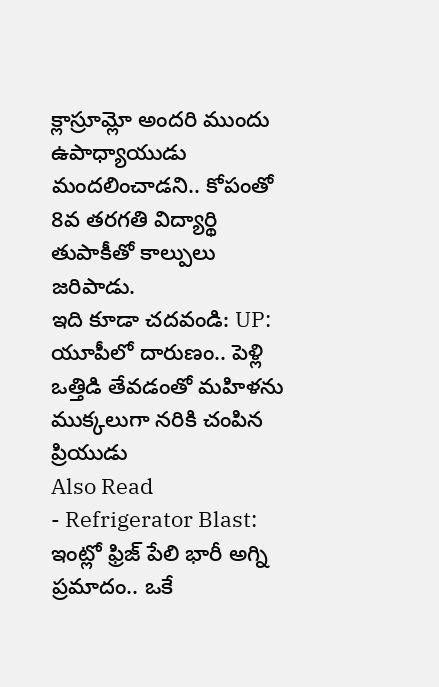క్లాస్రూమ్లో అందరి ముందు ఉపాధ్యాయుడు మందలించాడని.. కోపంతో 8వ తరగతి విద్యార్థి తుపాకీతో కాల్పులు జరిపాడు.
ఇది కూడా చదవండి: UP: యూపీలో దారుణం.. పెళ్లి ఒత్తిడి తేవడంతో మహిళను ముక్కలుగా నరికి చంపిన ప్రియుడు
Also Read
- Refrigerator Blast: ఇంట్లో ఫ్రిజ్ పేలి భారీ అగ్ని ప్రమాదం.. ఒకే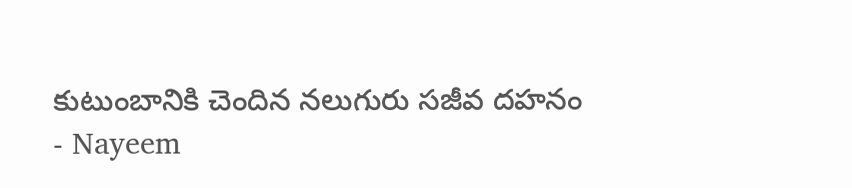కుటుంబానికి చెందిన నలుగురు సజీవ దహనం
- Nayeem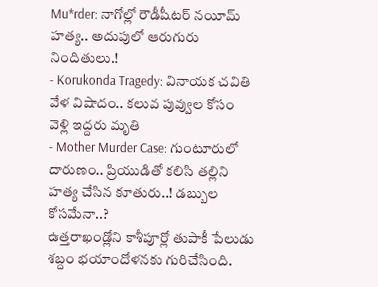Mu*rder: నాగోల్లో రౌడీషీటర్ నయీమ్ హత్య.. అదుపులో ఆరుగురు నిందితులు.!
- Korukonda Tragedy: వినాయక చవితి వేళ విషాదం.. కలువ పువ్వుల కోసం వెళ్లి ఇద్దరు మృతి
- Mother Murder Case: గుంటూరులో దారుణం.. ప్రియుడితో కలిసి తల్లిని హత్య చేసిన కూతురు..! డబ్బుల కోసమేనా..?
ఉత్తరాఖండ్లోని కాశీపూర్లో తుపాకీ పేలుడు శబ్దం భయాందోళనకు గురిచేసింది.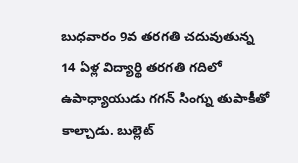బుధవారం 9వ తరగతి చదువుతున్న 14 ఏళ్ల విద్యార్థి తరగతి గదిలో ఉపాధ్యాయుడు గగన్ సింగ్ను తుపాకీతో కాల్చాడు. బుల్లెట్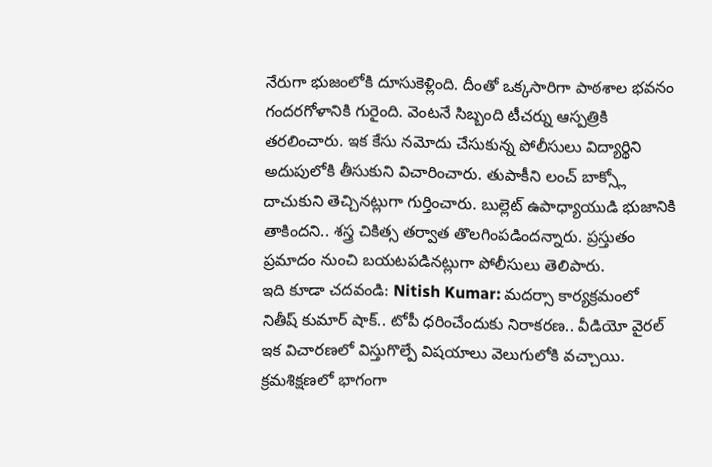నేరుగా భుజంలోకి దూసుకెళ్లింది. దీంతో ఒక్కసారిగా పాఠశాల భవనం గందరగోళానికి గురైంది. వెంటనే సిబ్బంది టీచర్ను ఆస్పత్రికి తరలించారు. ఇక కేసు నమోదు చేసుకున్న పోలీసులు విద్యార్థిని అదుపులోకి తీసుకుని విచారించారు. తుపాకీని లంచ్ బాక్స్లో దాచుకుని తెచ్చినట్లుగా గుర్తించారు. బుల్లెట్ ఉపాధ్యాయుడి భుజానికి తాకిందని.. శస్త్ర చికిత్స తర్వాత తొలగింపడిందన్నారు. ప్రస్తుతం ప్రమాదం నుంచి బయటపడినట్లుగా పోలీసులు తెలిపారు.
ఇది కూడా చదవండి: Nitish Kumar: మదర్సా కార్యక్రమంలో నితీష్ కుమార్ షాక్.. టోపీ ధరించేందుకు నిరాకరణ.. వీడియో వైరల్
ఇక విచారణలో విస్తుగొల్పే విషయాలు వెలుగులోకి వచ్చాయి. క్రమశిక్షణలో భాగంగా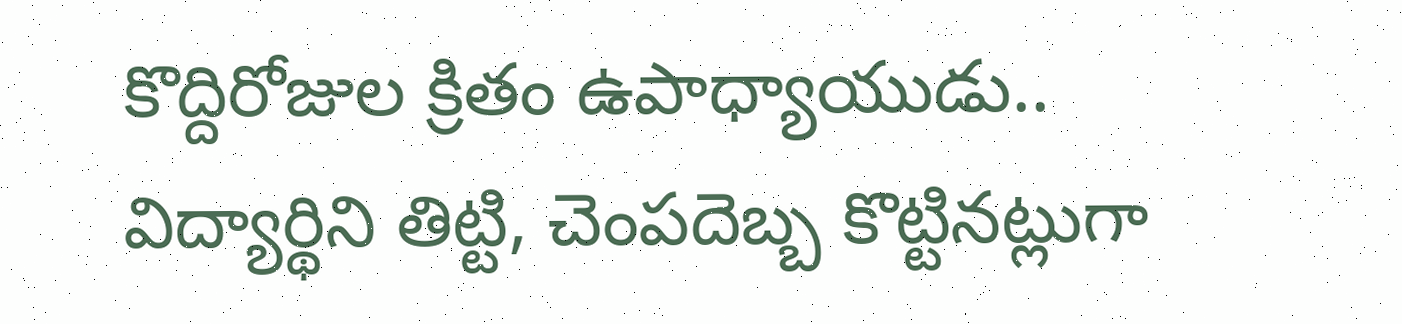కొద్దిరోజుల క్రితం ఉపాధ్యాయుడు.. విద్యార్థిని తిట్టి, చెంపదెబ్బ కొట్టినట్లుగా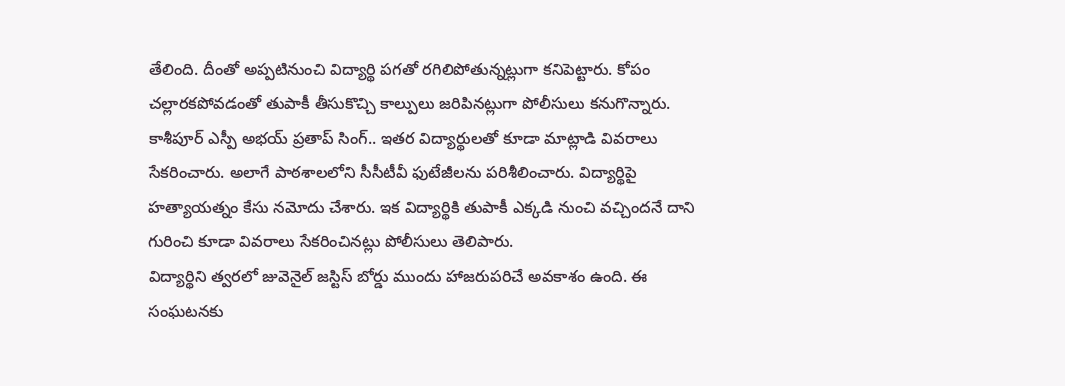తేలింది. దీంతో అప్పటినుంచి విద్యార్థి పగతో రగిలిపోతున్నట్లుగా కనిపెట్టారు. కోపం చల్లారకపోవడంతో తుపాకీ తీసుకొచ్చి కాల్పులు జరిపినట్లుగా పోలీసులు కనుగొన్నారు. కాశీపూర్ ఎస్పీ అభయ్ ప్రతాప్ సింగ్.. ఇతర విద్యార్థులతో కూడా మాట్లాడి వివరాలు సేకరించారు. అలాగే పాఠశాలలోని సీసీటీవీ ఫుటేజీలను పరిశీలించారు. విద్యార్థిపై హత్యాయత్నం కేసు నమోదు చేశారు. ఇక విద్యార్థికి తుపాకీ ఎక్కడి నుంచి వచ్చిందనే దాని గురించి కూడా వివరాలు సేకరించినట్లు పోలీసులు తెలిపారు.
విద్యార్థిని త్వరలో జువెనైల్ జస్టిస్ బోర్డు ముందు హాజరుపరిచే అవకాశం ఉంది. ఈ సంఘటనకు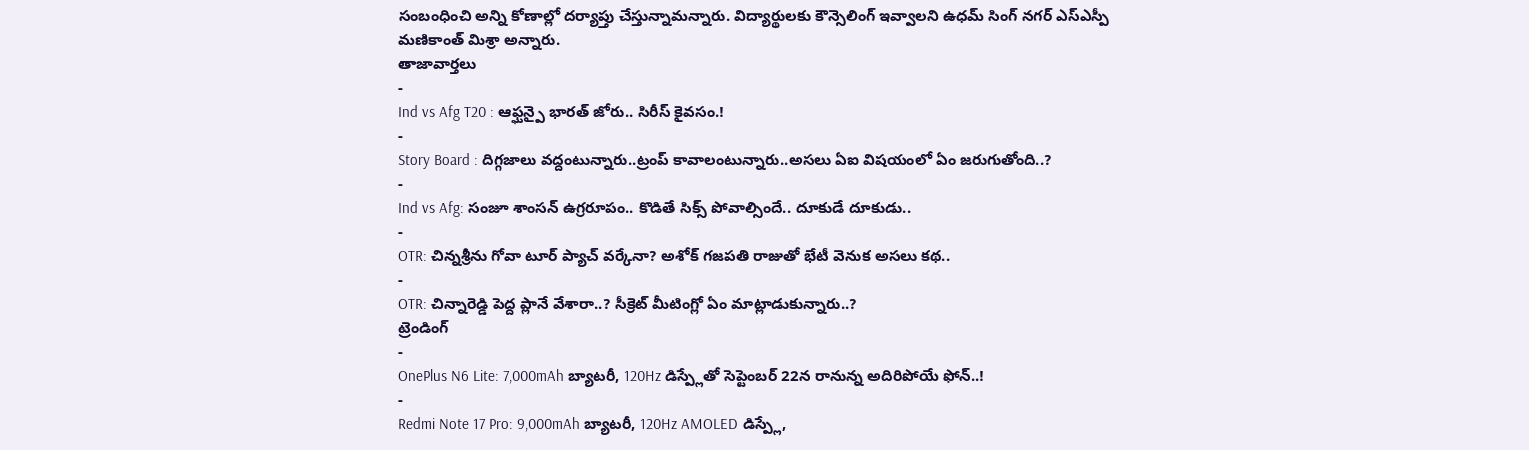సంబంధించి అన్ని కోణాల్లో దర్యాప్తు చేస్తున్నామన్నారు. విద్యార్థులకు కౌన్సెలింగ్ ఇవ్వాలని ఉధమ్ సింగ్ నగర్ ఎస్ఎస్పీ మణికాంత్ మిశ్రా అన్నారు.
తాజావార్తలు
-
Ind vs Afg T20 : ఆఫ్ఘన్పై భారత్ జోరు.. సిరీస్ కైవసం.!
-
Story Board : దిగ్గజాలు వద్దంటున్నారు..ట్రంప్ కావాలంటున్నారు..అసలు ఏఐ విషయంలో ఏం జరుగుతోంది..?
-
Ind vs Afg: సంజూ శాంసన్ ఉగ్రరూపం.. కొడితే సిక్స్ పోవాల్సిందే.. దూకుడే దూకుడు..
-
OTR: చిన్నశ్రీను గోవా టూర్ ప్యాచ్ వర్కేనా? అశోక్ గజపతి రాజుతో భేటీ వెనుక అసలు కథ..
-
OTR: చిన్నారెడ్డి పెద్ద ప్లానే వేశారా..? సీక్రెట్ మీటింగ్లో ఏం మాట్లాడుకున్నారు..?
ట్రెండింగ్
-
OnePlus N6 Lite: 7,000mAh బ్యాటరీ, 120Hz డిస్ప్లేతో సెప్టెంబర్ 22న రానున్న అదిరిపోయే ఫోన్..!
-
Redmi Note 17 Pro: 9,000mAh బ్యాటరీ, 120Hz AMOLED డిస్ప్లే,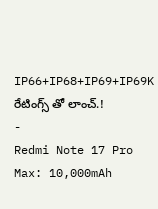IP66+IP68+IP69+IP69K రేటింగ్స్ తో లాంచ్.!
-
Redmi Note 17 Pro Max: 10,000mAh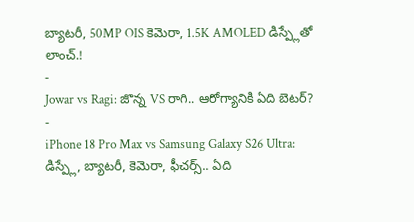బ్యాటరీ, 50MP OIS కెమెరా, 1.5K AMOLED డిస్ప్లేతో లాంచ్.!
-
Jowar vs Ragi: జొన్న VS రాగి.. ఆరోగ్యానికి ఏది బెటర్?
-
iPhone 18 Pro Max vs Samsung Galaxy S26 Ultra: డిస్ప్లే, బ్యాటరీ, కెమెరా, ఫీచర్స్.. ఏది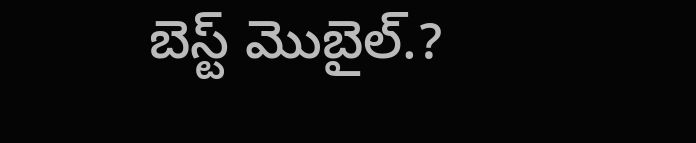బెస్ట్ మొబైల్.?